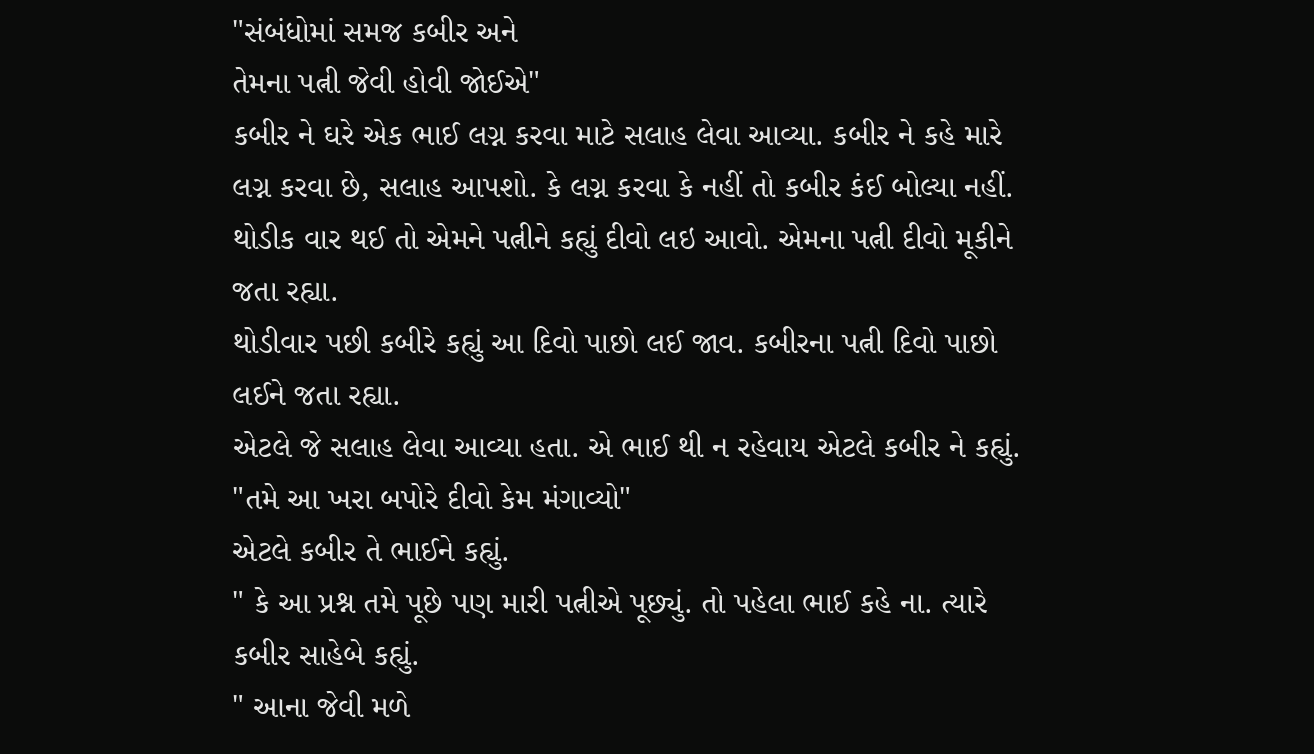"સંબંધોમાં સમજ કબીર અને
તેમના પત્ની જેવી હોવી જોઈએ"
કબીર ને ઘરે એક ભાઈ લગ્ન કરવા માટે સલાહ લેવા આવ્યા. કબીર ને કહે મારે લગ્ન કરવા છે, સલાહ આપશો. કે લગ્ન કરવા કે નહીં તો કબીર કંઈ બોલ્યા નહીં.
થોડીક વાર થઈ તો એમને પત્નીને કહ્યું દીવો લઇ આવો. એમના પત્ની દીવો મૂકીને જતા રહ્યા.
થોડીવાર પછી કબીરે કહ્યું આ દિવો પાછો લઈ જાવ. કબીરના પત્ની દિવો પાછો લઈને જતા રહ્યા.
એટલે જે સલાહ લેવા આવ્યા હતા. એ ભાઈ થી ન રહેવાય એટલે કબીર ને કહ્યું.
"તમે આ ખરા બપોરે દીવો કેમ મંગાવ્યો"
એટલે કબીર તે ભાઈને કહ્યું.
" કે આ પ્રશ્ન તમે પૂછે પણ મારી પત્નીએ પૂછ્યું. તો પહેલા ભાઈ કહે ના. ત્યારે કબીર સાહેબે કહ્યું.
" આના જેવી મળે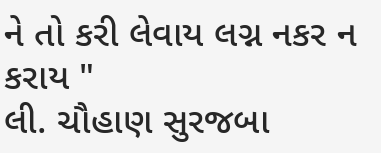ને તો કરી લેવાય લગ્ન નકર ન કરાય "
લી. ચૌહાણ સુરજબા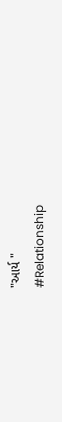"આર્ય "
#Relationship